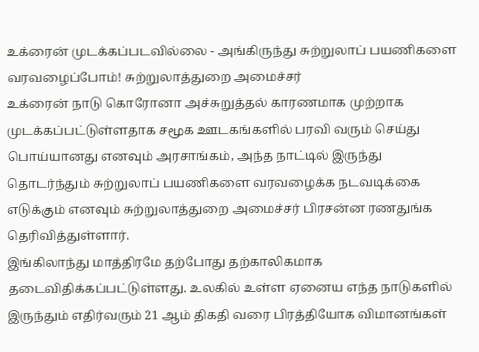உக்ரைன் முடக்கப்படவில்லை - அங்கிருந்து சுற்றுலாப் பயணிகளை வரவழைப்போம்! சுற்றுலாத்துறை அமைச்சர்
உக்ரைன் நாடு கொரோனா அச்சுறுத்தல் காரணமாக முற்றாக முடக்கப்பட்டுள்ளதாக சமூக ஊடகங்களில் பரவி வரும் செய்து பொய்யானது எனவும் அரசாங்கம், அந்த நாட்டில் இருந்து தொடர்ந்தும் சுற்றுலாப் பயணிகளை வரவழைக்க நடவடிக்கை எடுக்கும் எனவும் சுற்றுலாத்துறை அமைச்சர் பிரசன்ன ரணதுங்க தெரிவித்துள்ளார்.
இங்கிலாந்து மாத்திரமே தற்போது தற்காலிகமாக தடைவிதிக்கப்பட்டுள்ளது. உலகில் உள்ள ஏனைய எந்த நாடுகளில் இருந்தும் எதிர்வரும் 21 ஆம் திகதி வரை பிரத்தியோக விமானங்கள்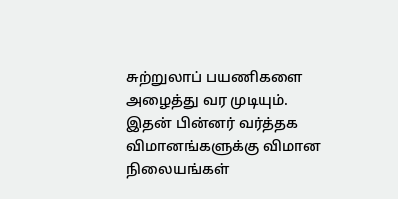சுற்றுலாப் பயணிகளை அழைத்து வர முடியும். இதன் பின்னர் வர்த்தக விமானங்களுக்கு விமான நிலையங்கள்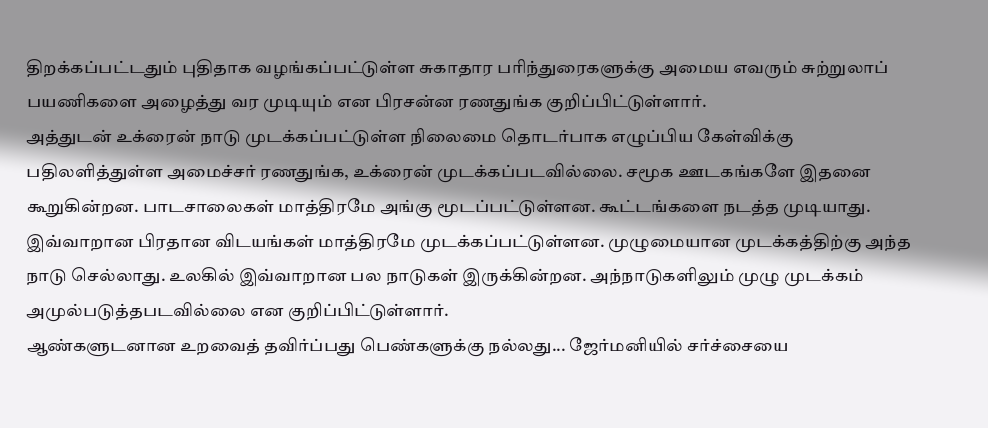திறக்கப்பட்டதும் புதிதாக வழங்கப்பட்டுள்ள சுகாதார பரிந்துரைகளுக்கு அமைய எவரும் சுற்றுலாப் பயணிகளை அழைத்து வர முடியும் என பிரசன்ன ரணதுங்க குறிப்பிட்டுள்ளார்.
அத்துடன் உக்ரைன் நாடு முடக்கப்பட்டுள்ள நிலைமை தொடர்பாக எழுப்பிய கேள்விக்கு பதிலளித்துள்ள அமைச்சர் ரணதுங்க, உக்ரைன் முடக்கப்படவில்லை. சமூக ஊடகங்களே இதனை கூறுகின்றன. பாடசாலைகள் மாத்திரமே அங்கு மூடப்பட்டுள்ளன. கூட்டங்களை நடத்த முடியாது. இவ்வாறான பிரதான விடயங்கள் மாத்திரமே முடக்கப்பட்டுள்ளன. முழுமையான முடக்கத்திற்கு அந்த நாடு செல்லாது. உலகில் இவ்வாறான பல நாடுகள் இருக்கின்றன. அந்நாடுகளிலும் முழு முடக்கம் அமுல்படுத்தபடவில்லை என குறிப்பிட்டுள்ளார்.
ஆண்களுடனான உறவைத் தவிர்ப்பது பெண்களுக்கு நல்லது... ஜேர்மனியில் சர்ச்சையை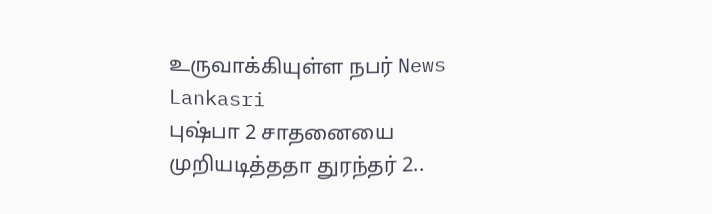உருவாக்கியுள்ள நபர் News Lankasri
புஷ்பா 2 சாதனையை முறியடித்ததா துரந்தர் 2..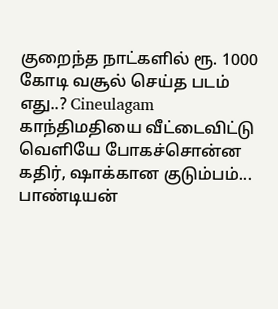குறைந்த நாட்களில் ரூ. 1000 கோடி வசூல் செய்த படம் எது..? Cineulagam
காந்திமதியை வீட்டைவிட்டு வெளியே போகச்சொன்ன கதிர், ஷாக்கான குடும்பம்... பாண்டியன்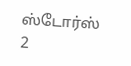ஸ்டோர்ஸ் 2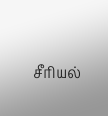சீரியல்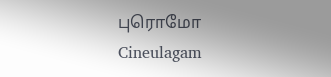புரொமோ Cineulagam